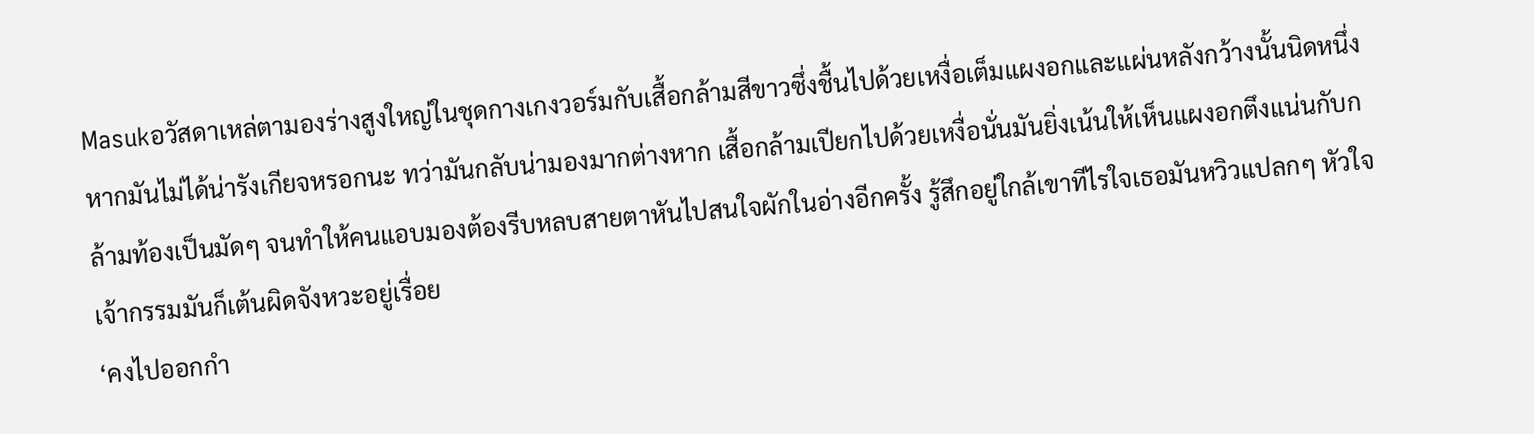Masukอวัสดาเหล่ตามองร่างสูงใหญ่ในชุดกางเกงวอร์มกับเสื้อกล้ามสีขาวซึ่งชื้นไปด้วยเหงื่อเต็มแผงอกและแผ่นหลังกว้างนั้นนิดหนึ่ง หากมันไม่ได้น่ารังเกียจหรอกนะ ทว่ามันกลับน่ามองมากต่างหาก เสื้อกล้ามเปียกไปด้วยเหงื่อนั่นมันยิ่งเน้นให้เห็นแผงอกตึงแน่นกับกล้ามท้องเป็นมัดๆ จนทำให้คนแอบมองต้องรีบหลบสายตาหันไปสนใจผักในอ่างอีกครั้ง รู้สึกอยู่ใกล้เขาทีไรใจเธอมันหวิวแปลกๆ หัวใจเจ้ากรรมมันก็เต้นผิดจังหวะอยู่เรื่อย
‘คงไปออกกำ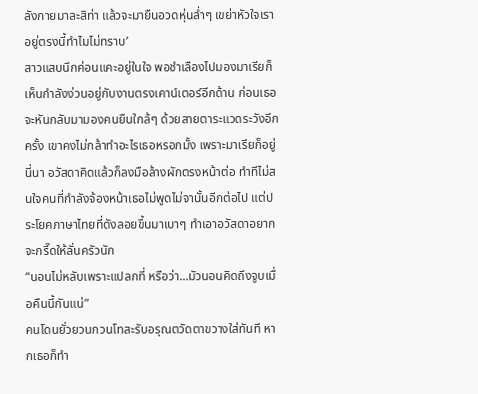ลังกายมาละสิท่า แล้วจะมายืนอวดหุ่นล่ำๆ เขย่าหัวใจเราอยู่ตรงนี้ทำไมไม่ทราบ’
สาวแสบนึกค่อนแคะอยู่ในใจ พอชำเลืองไปมองมาเรียก็เห็นกำลังง่วนอยู่กับงานตรงเคาน์เตอร์อีกด้าน ก่อนเธอจะหันกลับมามองคนยืนใกล้ๆ ด้วยสายตาระแวดระวังอีกครั้ง เขาคงไม่กล้าทำอะไรเธอหรอกมั้ง เพราะมาเรียก็อยู่นี่นา อวัสดาคิดแล้วก็ลงมือล้างผักตรงหน้าต่อ ทำทีไม่สนใจคนที่กำลังจ้องหน้าเธอไม่พูดไม่จานั้นอีกต่อไป แต่ประโยคภาษาไทยที่ดังลอยขึ้นมาเบาๆ ทำเอาอวัสดาอยากจะกรี๊ดให้ลั่นครัวนัก
“นอนไม่หลับเพราะแปลกที่ หรือว่า...มัวนอนคิดถึงจูบเมื่อคืนนี้กันแน่”
คนโดนยั่วยวนกวนโทสะรับอรุณตวัดตาขวางใส่ทันที หากเธอก็ทำ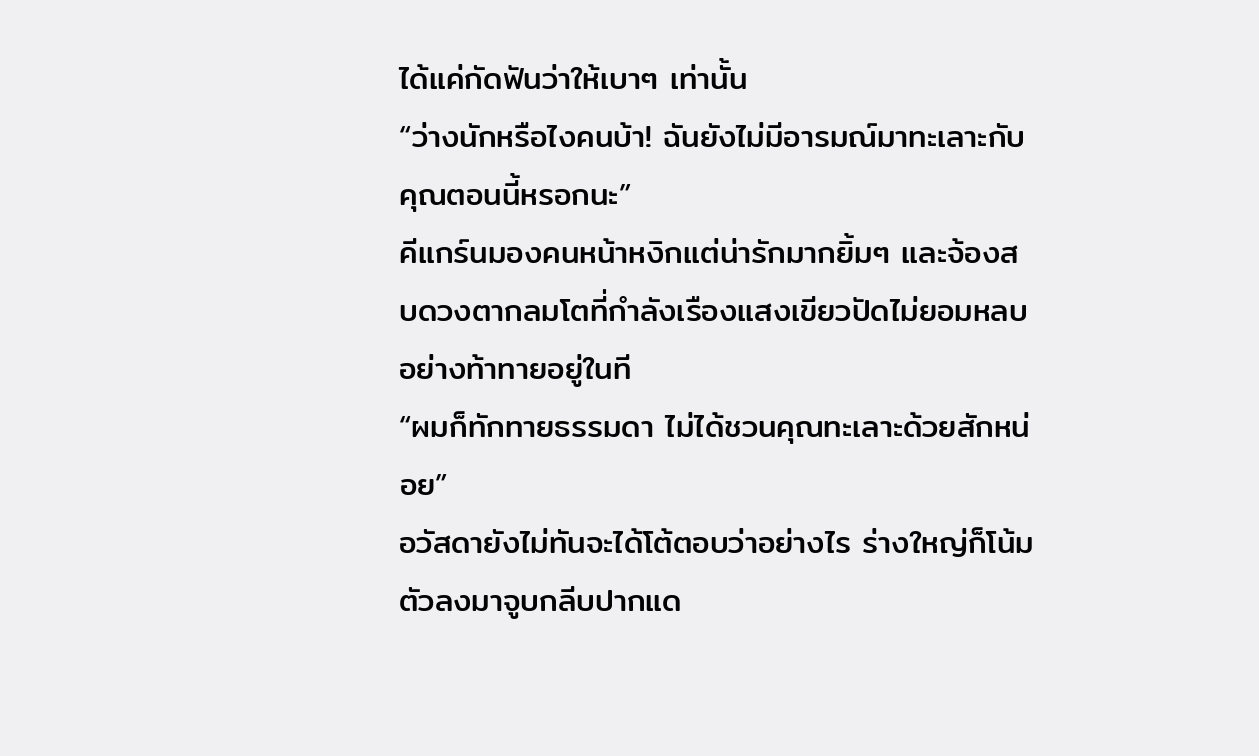ได้แค่กัดฟันว่าให้เบาๆ เท่านั้น
“ว่างนักหรือไงคนบ้า! ฉันยังไม่มีอารมณ์มาทะเลาะกับคุณตอนนี้หรอกนะ”
คีแกร์นมองคนหน้าหงิกแต่น่ารักมากยิ้มๆ และจ้องสบดวงตากลมโตที่กำลังเรืองแสงเขียวปัดไม่ยอมหลบอย่างท้าทายอยู่ในที
“ผมก็ทักทายธรรมดา ไม่ได้ชวนคุณทะเลาะด้วยสักหน่อย”
อวัสดายังไม่ทันจะได้โต้ตอบว่าอย่างไร ร่างใหญ่ก็โน้มตัวลงมาจูบกลีบปากแด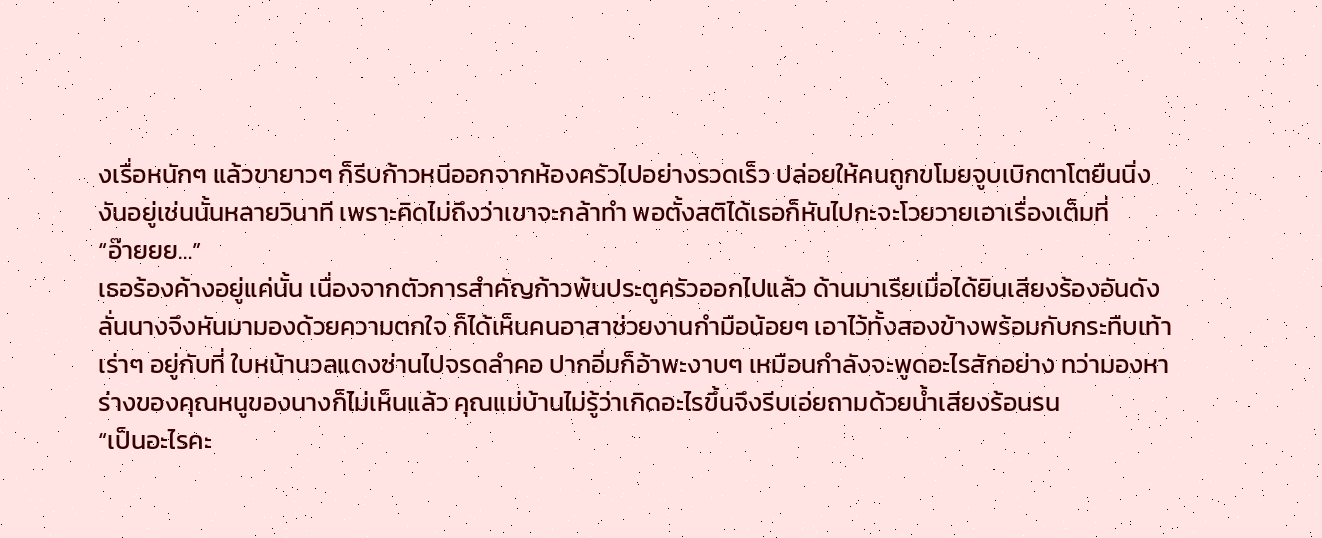งเรื่อหนักๆ แล้วขายาวๆ ก็รีบก้าวหนีออกจากห้องครัวไปอย่างรวดเร็ว ปล่อยให้คนถูกขโมยจูบเบิกตาโตยืนนิ่งงันอยู่เช่นนั้นหลายวินาที เพราะคิดไม่ถึงว่าเขาจะกล้าทำ พอตั้งสติได้เธอก็หันไปกะจะโวยวายเอาเรื่องเต็มที่
“อ๊ายยย…”
เธอร้องค้างอยู่แค่นั้น เนื่องจากตัวการสำคัญก้าวพ้นประตูครัวออกไปแล้ว ด้านมาเรียเมื่อได้ยินเสียงร้องอันดังลั่นนางจึงหันมามองด้วยความตกใจ ก็ได้เห็นคนอาสาช่วยงานกำมือน้อยๆ เอาไว้ทั้งสองข้างพร้อมกับกระทืบเท้าเร่าๆ อยู่กับที่ ใบหน้านวลแดงซ่านไปจรดลำคอ ปากอิ่มก็อ้าพะงาบๆ เหมือนกำลังจะพูดอะไรสักอย่าง ทว่ามองหาร่างของคุณหนูของนางก็ไม่เห็นแล้ว คุณแม่บ้านไม่รู้ว่าเกิดอะไรขึ้นจึงรีบเอ่ยถามด้วยน้ำเสียงร้อนรน
“เป็นอะไรคะ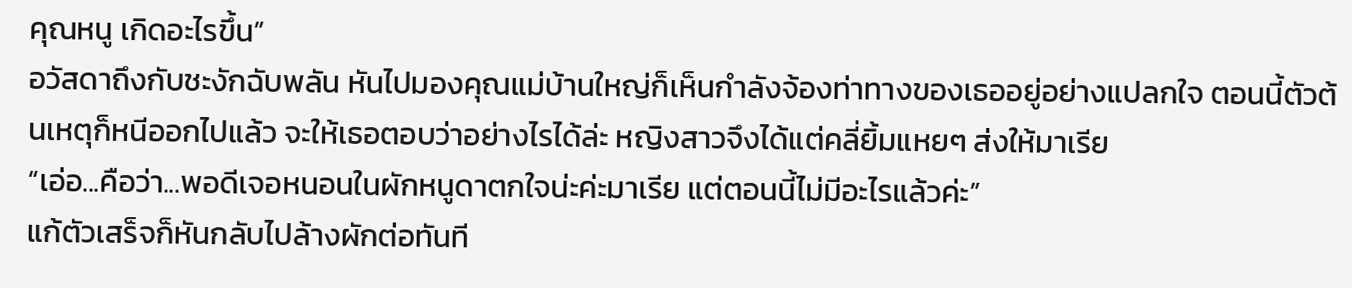คุณหนู เกิดอะไรขึ้น”
อวัสดาถึงกับชะงักฉับพลัน หันไปมองคุณแม่บ้านใหญ่ก็เห็นกำลังจ้องท่าทางของเธออยู่อย่างแปลกใจ ตอนนี้ตัวต้นเหตุก็หนีออกไปแล้ว จะให้เธอตอบว่าอย่างไรได้ล่ะ หญิงสาวจึงได้แต่คลี่ยิ้มแหยๆ ส่งให้มาเรีย
“เอ่อ...คือว่า...พอดีเจอหนอนในผักหนูดาตกใจน่ะค่ะมาเรีย แต่ตอนนี้ไม่มีอะไรแล้วค่ะ”
แก้ตัวเสร็จก็หันกลับไปล้างผักต่อทันที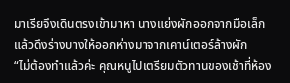มาเรียจึงเดินตรงเข้ามาหา นางแย่งผักออกจากมือเล็ก แล้วดึงร่างบางให้ออกห่างมาจากเคาน์เตอร์ล้างผัก
“ไม่ต้องทำแล้วค่ะ คุณหนูไปเตรียมตัวทานของเช้าที่ห้อง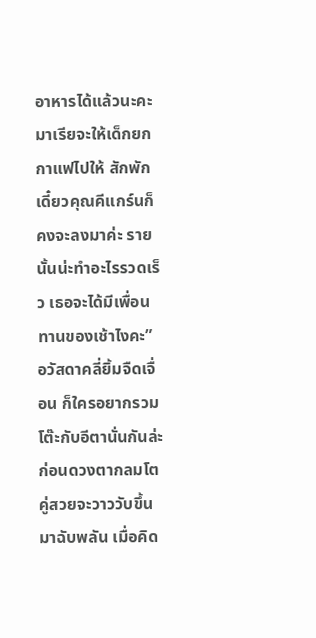อาหารได้แล้วนะคะ มาเรียจะให้เด็กยกกาแฟไปให้ สักพักเดี๋ยวคุณคีแกร์นก็คงจะลงมาค่ะ รายนั้นน่ะทำอะไรรวดเร็ว เธอจะได้มีเพื่อนทานของเช้าไงคะ”
อวัสดาคลี่ยิ้มจืดเจื่อน ก็ใครอยากรวมโต๊ะกับอีตานั่นกันล่ะ ก่อนดวงตากลมโตคู่สวยจะวาววับขึ้นมาฉับพลัน เมื่อคิด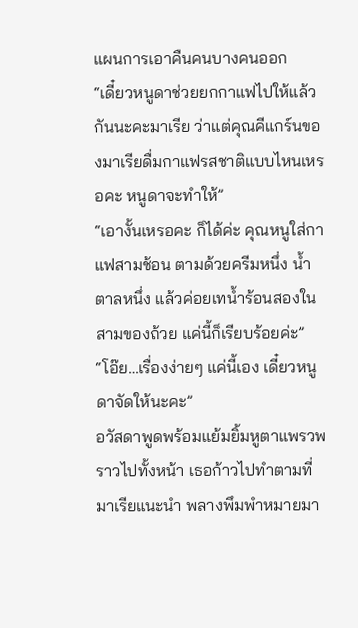แผนการเอาคืนคนบางคนออก
“เดี๋ยวหนูดาช่วยยกกาแฟไปให้แล้วกันนะคะมาเรีย ว่าแต่คุณคีแกร์นของมาเรียดื่มกาแฟรสชาติแบบไหนเหรอคะ หนูดาจะทำให้”
“เอางั้นเหรอคะ ก็ได้ค่ะ คุณหนูใส่กาแฟสามช้อน ตามด้วยครีมหนึ่ง น้ำตาลหนึ่ง แล้วค่อยเทน้ำร้อนสองในสามของถ้วย แค่นี้ก็เรียบร้อยค่ะ”
“โอ๊ย…เรื่องง่ายๆ แค่นี้เอง เดี๋ยวหนูดาจัดให้นะคะ”
อวัสดาพูดพร้อมแย้มยิ้มหูตาแพรวพราวไปทั้งหน้า เธอก้าวไปทำตามที่มาเรียแนะนำ พลางพึมพำหมายมา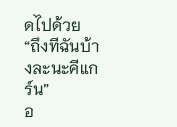ดไปด้วย
“ถึงทีฉันบ้างละนะคีแกร์น”
อ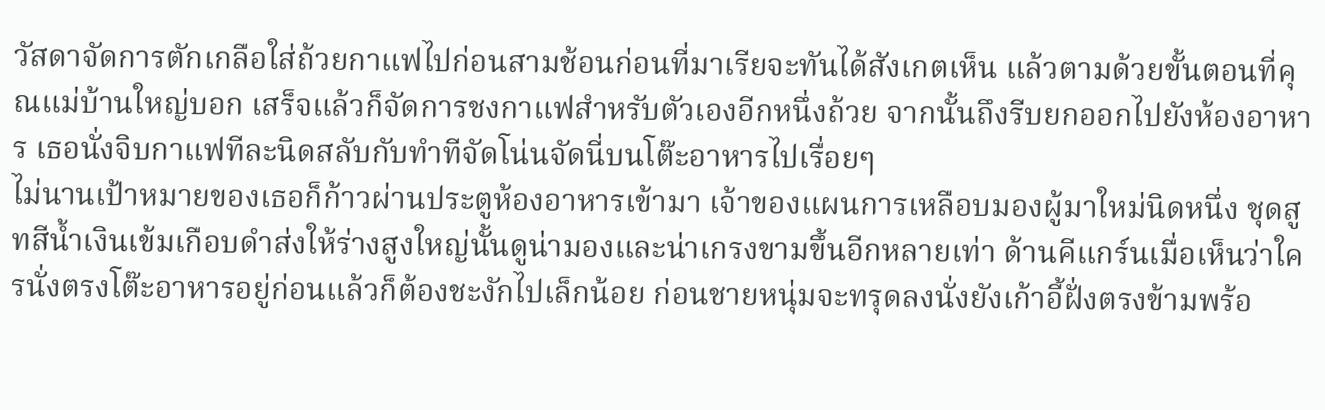วัสดาจัดการตักเกลือใส่ถ้วยกาแฟไปก่อนสามช้อนก่อนที่มาเรียจะทันได้สังเกตเห็น แล้วตามด้วยขั้นตอนที่คุณแม่บ้านใหญ่บอก เสร็จแล้วก็จัดการชงกาแฟสำหรับตัวเองอีกหนึ่งถ้วย จากนั้นถึงรีบยกออกไปยังห้องอาหาร เธอนั่งจิบกาแฟทีละนิดสลับกับทำทีจัดโน่นจัดนี่บนโต๊ะอาหารไปเรื่อยๆ
ไม่นานเป้าหมายของเธอก็ก้าวผ่านประตูห้องอาหารเข้ามา เจ้าของแผนการเหลือบมองผู้มาใหม่นิดหนึ่ง ชุดสูทสีน้ำเงินเข้มเกือบดำส่งให้ร่างสูงใหญ่นั้นดูน่ามองและน่าเกรงขามขึ้นอีกหลายเท่า ด้านคีแกร์นเมื่อเห็นว่าใครนั่งตรงโต๊ะอาหารอยู่ก่อนแล้วก็ต้องชะงักไปเล็กน้อย ก่อนชายหนุ่มจะทรุดลงนั่งยังเก้าอี้ฝั่งตรงข้ามพร้อ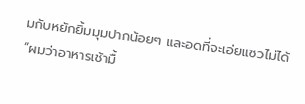มกับหยักยิ้มมุมปากน้อยๆ และอดที่จะเอ่ยแซวไม่ได้
“ผมว่าอาหารเช้ามื้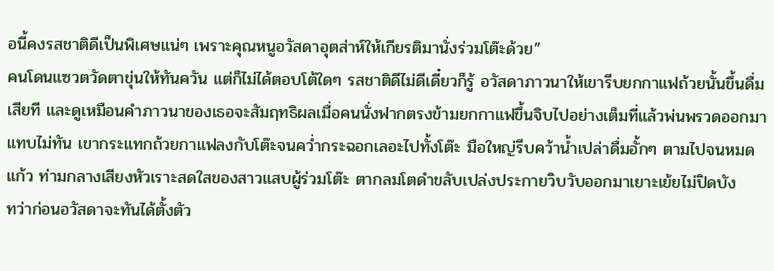อนี้คงรสชาติดีเป็นพิเศษแน่ๆ เพราะคุณหนูอวัสดาอุตส่าห์ให้เกียรติมานั่งร่วมโต๊ะด้วย”
คนโดนแซวตวัดตาขุ่นให้ทันควัน แต่ก็ไม่ได้ตอบโต้ใดๆ รสชาติดีไม่ดีเดี๋ยวก็รู้ อวัสดาภาวนาให้เขารีบยกกาแฟถ้วยนั้นขึ้นดื่มเสียที และดูเหมือนคำภาวนาของเธอจะสัมฤทธิผลเมื่อคนนั่งฟากตรงข้ามยกกาแฟขึ้นจิบไปอย่างเต็มที่แล้วพ่นพรวดออกมาแทบไม่ทัน เขากระแทกถ้วยกาแฟลงกับโต๊ะจนคว่ำกระฉอกเลอะไปทั้งโต๊ะ มือใหญ่รีบคว้าน้ำเปล่าดื่มอั้กๆ ตามไปจนหมดแก้ว ท่ามกลางเสียงหัวเราะสดใสของสาวแสบผู้ร่วมโต๊ะ ตากลมโตดำขลับเปล่งประกายวิบวับออกมาเยาะเย้ยไม่ปิดบัง
ทว่าก่อนอวัสดาจะทันได้ตั้งตัว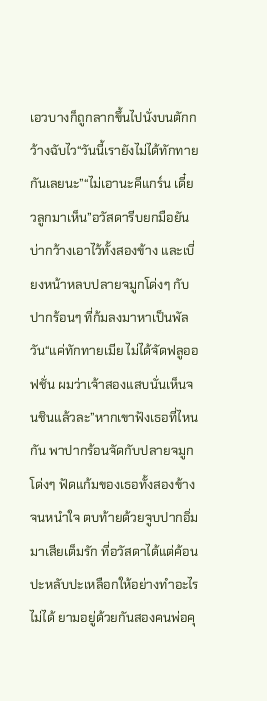เอวบางก็ถูกลากขึ้นไปนั่งบนตักกว้างฉับไว“วันนี้เรายังไม่ได้ทักทายกันเลยนะ”“ไม่เอานะคีแกร์น เดี๋ยวลูกมาเห็น”อวัสดารีบยกมือยันบ่ากว้างเอาไว้ทั้งสองข้าง และเบี่ยงหน้าหลบปลายจมูกโด่งๆ กับปากร้อนๆ ที่ก้มลงมาหาเป็นพัลวัน“แค่ทักทายเมีย ไม่ได้จัดฟลูออฟชั่น ผมว่าเจ้าสองแสบนั่นเห็นจนชินแล้วละ”หากเขาฟังเธอที่ไหนกัน พาปากร้อนจัดกับปลายจมูกโด่งๆ ฟัดแก้มของเธอทั้งสองข้างจนหนำใจ ตบท้ายด้วยจูบปากอิ่มมาเสียเต็มรัก ที่อวัสดาได้แต่ค้อนปะหลับปะเหลือกให้อย่างทำอะไรไม่ได้ ยามอยู่ด้วยกันสองคนพ่อคุ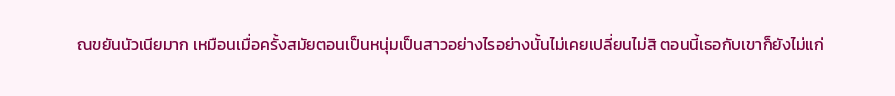ณขยันนัวเนียมาก เหมือนเมื่อครั้งสมัยตอนเป็นหนุ่มเป็นสาวอย่างไรอย่างนั้นไม่เคยเปลี่ยนไม่สิ ตอนนี้เธอกับเขาก็ยังไม่แก่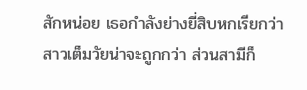สักหน่อย เธอกำลังย่างยี่สิบหกเรียกว่าสาวเต็มวัยน่าจะถูกกว่า ส่วนสามีก็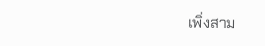เพิ่งสาม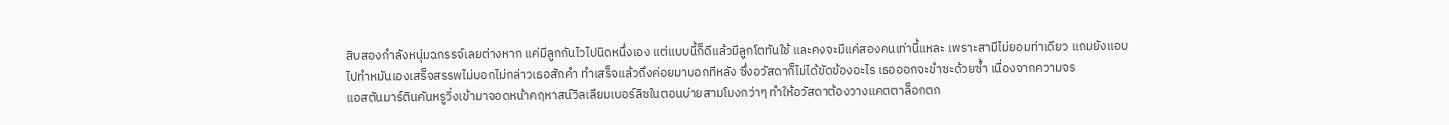สิบสองกำลังหนุ่มฉกรรจ์เลยต่างหาก แค่มีลูกกันไวไปนิดหนึ่งเอง แต่แบบนี้ก็ดีแล้วมีลูกโตทันใช้ และคงจะมีแค่สองคนเท่านี้แหละ เพราะสามีไม่ยอมท่าเดียว แถมยังแอบไปทำหมันเองเสร็จสรรพไม่บอกไม่กล่าวเธอสักคำ ทำเสร็จแล้วถึงค่อยมาบอกทีหลัง ซึ่งอวัสดาก็ไม่ได้ขัดข้องอะไร เธอออกจะขำซะด้วยซ้ำ เนื่องจากความจร
แอสตันมาร์ตินคันหรูวิ่งเข้ามาจอดหน้าคฤหาสน์วิลเลียมเบอร์ลิซในตอนบ่ายสามโมงกว่าๆ ทำให้อวัสดาต้องวางแคตตาล็อกตก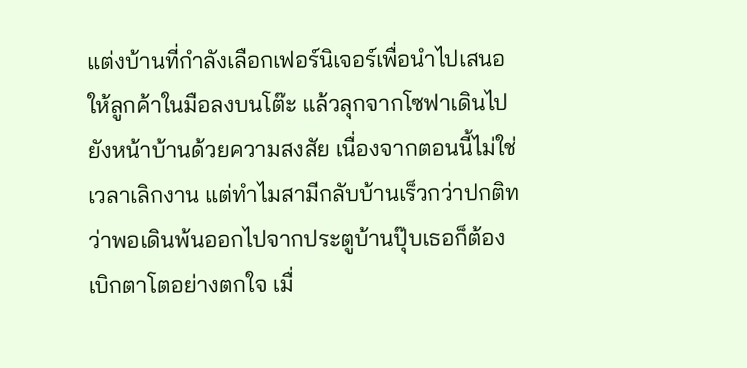แต่งบ้านที่กำลังเลือกเฟอร์นิเจอร์เพื่อนำไปเสนอให้ลูกค้าในมือลงบนโต๊ะ แล้วลุกจากโซฟาเดินไปยังหน้าบ้านด้วยความสงสัย เนื่องจากตอนนี้ไม่ใช่เวลาเลิกงาน แต่ทำไมสามีกลับบ้านเร็วกว่าปกติทว่าพอเดินพ้นออกไปจากประตูบ้านปุ๊บเธอก็ต้องเบิกตาโตอย่างตกใจ เมื่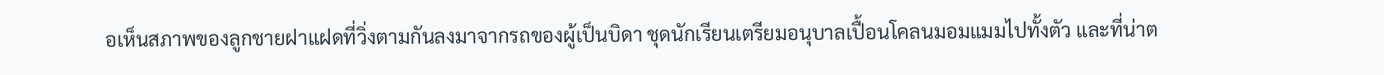อเห็นสภาพของลูกชายฝาแฝดที่วิ่งตามกันลงมาจากรถของผู้เป็นบิดา ชุดนักเรียนเตรียมอนุบาลเปื้อนโคลนมอมแมมไปทั้งตัว และที่น่าต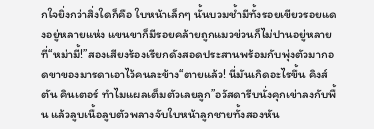กใจยิ่งกว่าสิ่งใดก็คือ ใบหน้าเล็กๆ นั้นบวมช้ำมีทั้งรอยเขียวรอยแดงอยู่หลายแห่ง แขนขาก็มีรอยคล้ายถูกแมวข่วนก็ไม่ปานอยู่หลายที่“หม่ามี้!”สองเสียงร้องเรียกดังสอดประสานพร้อมกับพุ่งตัวมากอดขาของมารดาเอาไว้คนละข้าง“ตายแล้ว! นี่มันเกิดอะไรขึ้น คิงส์ตัน คินเตอร์ ทำไมแผลเต็มตัวเลยลูก”อวัสดารีบนั่งคุกเข่าลงกับพื้น แล้วลูบเนื้อลูบตัวพลางจับใบหน้าลูกชายทั้งสองหัน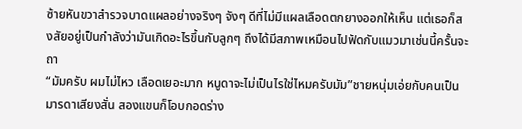ซ้ายหันขวาสำรวจบาดแผลอย่างจริงๆ จังๆ ดีที่ไม่มีแผลเลือดตกยางออกให้เห็น แต่เธอก็สงสัยอยู่เป็นกำลังว่ามันเกิดอะไรขึ้นกับลูกๆ ถึงได้มีสภาพเหมือนไปฟัดกับแมวมาเช่นนี้ครั้นจะถา
“มัมครับ ผมไม่ไหว เลือดเยอะมาก หนูดาจะไม่เป็นไรใช่ไหมครับมัม”ชายหนุ่มเอ่ยกับคนเป็นมารดาเสียงสั่น สองแขนก็โอบกอดร่าง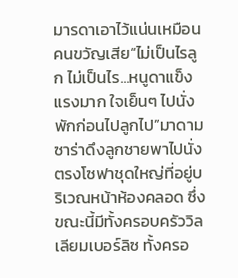มารดาเอาไว้แน่นเหมือนคนขวัญเสีย“ไม่เป็นไรลูก ไม่เป็นไร...หนูดาแข็งแรงมาก ใจเย็นๆ ไปนั่งพักก่อนไปลูกไป”มาดามซาร่าดึงลูกชายพาไปนั่งตรงโซฟาชุดใหญ่ที่อยู่บริเวณหน้าห้องคลอด ซึ่งขณะนี้มีทั้งครอบครัววิลเลียมเบอร์ลิซ ทั้งครอ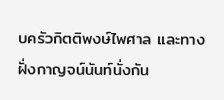บครัวกิตติพงษ์ไพศาล และทางฝั่งกาญจน์นันท์นั่งกัน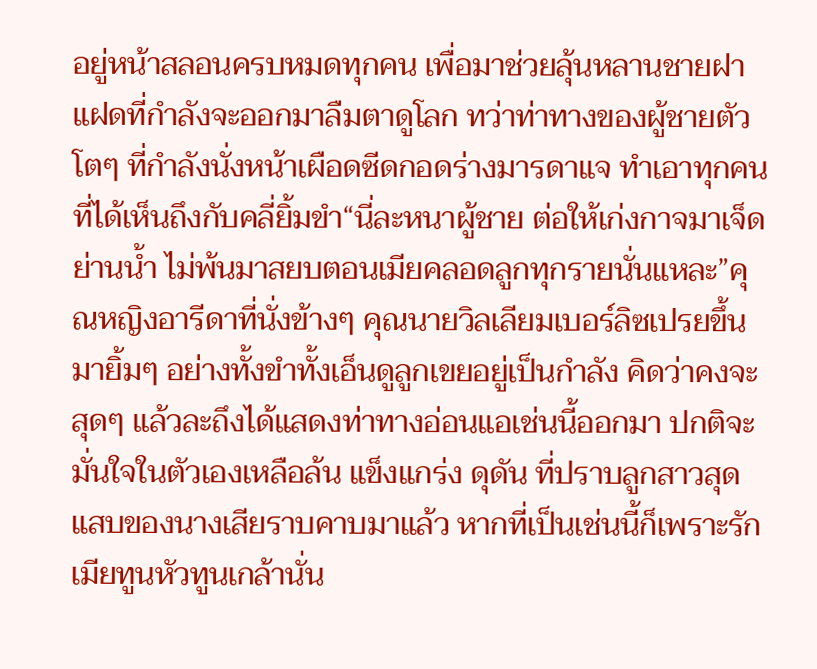อยู่หน้าสลอนครบหมดทุกคน เพื่อมาช่วยลุ้นหลานชายฝาแฝดที่กำลังจะออกมาลืมตาดูโลก ทว่าท่าทางของผู้ชายตัวโตๆ ที่กำลังนั่งหน้าเผือดซีดกอดร่างมารดาแจ ทำเอาทุกคนที่ได้เห็นถึงกับคลี่ยิ้มขำ“นี่ละหนาผู้ชาย ต่อให้เก่งกาจมาเจ็ดย่านน้ำ ไม่พ้นมาสยบตอนเมียคลอดลูกทุกรายนั่นแหละ”คุณหญิงอารีดาที่นั่งข้างๆ คุณนายวิลเลียมเบอร์ลิซเปรยขึ้นมายิ้มๆ อย่างทั้งขำทั้งเอ็นดูลูกเขยอยู่เป็นกำลัง คิดว่าคงจะสุดๆ แล้วละถึงได้แสดงท่าทางอ่อนแอเช่นนี้ออกมา ปกติจะมั่นใจในตัวเองเหลือล้น แข็งแกร่ง ดุดัน ที่ปราบลูกสาวสุดแสบของนางเสียราบคาบมาแล้ว หากที่เป็นเช่นนี้ก็เพราะรักเมียทูนหัวทูนเกล้านั่น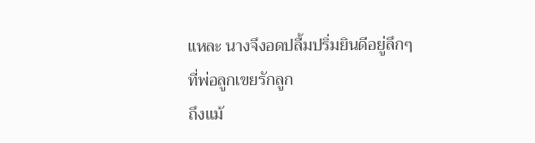แหละ นางจึงอดปลื้มปริ่มยินดีอยู่ลึกๆ ที่พ่อลูกเขยรักลูก
ถึงแม้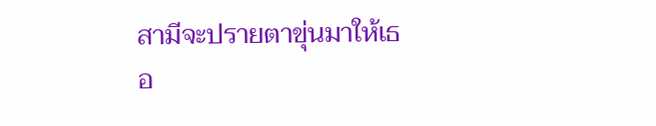สามีจะปรายตาขุ่นมาให้เธอ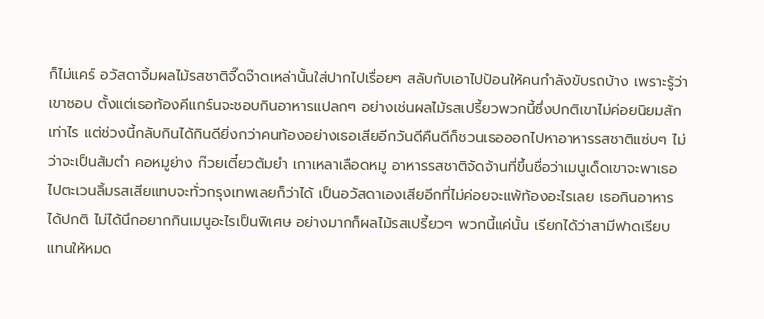ก็ไม่แคร์ อวัสดาจิ้มผลไม้รสชาติจี๊ดจ๊าดเหล่านั้นใส่ปากไปเรื่อยๆ สลับกับเอาไปป้อนให้คนกำลังขับรถบ้าง เพราะรู้ว่าเขาชอบ ตั้งแต่เธอท้องคีแกร์นจะชอบกินอาหารแปลกๆ อย่างเช่นผลไม้รสเปรี้ยวพวกนี้ซึ่งปกติเขาไม่ค่อยนิยมสักเท่าไร แต่ช่วงนี้กลับกินได้กินดียิ่งกว่าคนท้องอย่างเธอเสียอีกวันดีคืนดีก็ชวนเธอออกไปหาอาหารรสชาติแซ่บๆ ไม่ว่าจะเป็นส้มตำ คอหมูย่าง ก๊วยเตี๋ยวต้มยำ เกาเหลาเลือดหมู อาหารรสชาติจัดจ้านที่ขึ้นชื่อว่าเมนูเด็ดเขาจะพาเธอไปตะเวนลิ้มรสเสียแทบจะทั่วกรุงเทพเลยก็ว่าได้ เป็นอวัสดาเองเสียอีกที่ไม่ค่อยจะแพ้ท้องอะไรเลย เธอกินอาหารได้ปกติ ไม่ได้นึกอยากกินเมนูอะไรเป็นพิเศษ อย่างมากก็ผลไม้รสเปรี้ยวๆ พวกนี้แค่นั้น เรียกได้ว่าสามีฟาดเรียบแทนให้หมด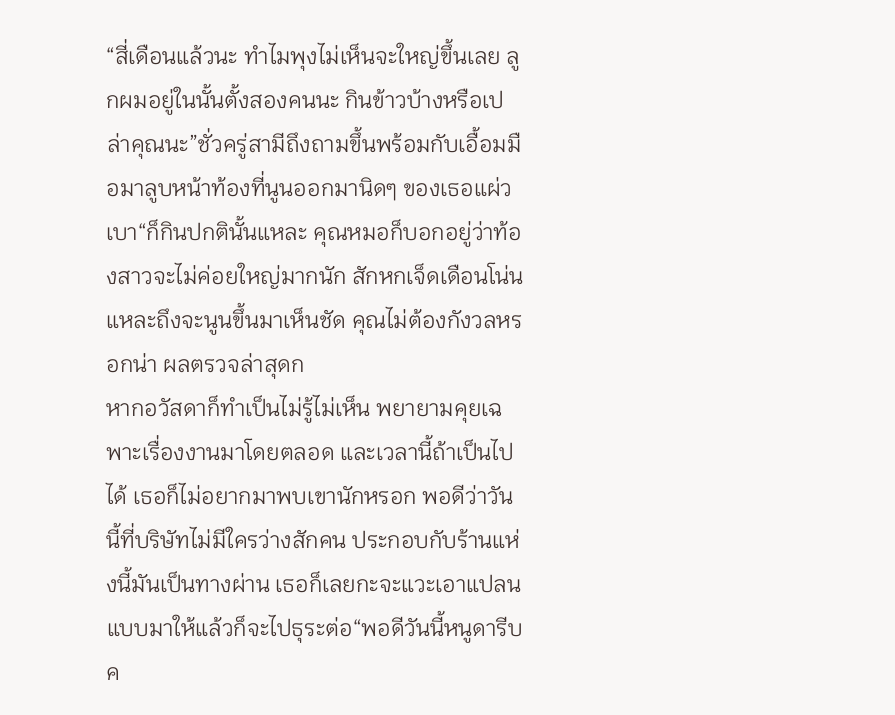“สี่เดือนแล้วนะ ทำไมพุงไม่เห็นจะใหญ่ขึ้นเลย ลูกผมอยู่ในนั้นตั้งสองคนนะ กินข้าวบ้างหรือเปล่าคุณนะ”ชั่วครู่สามีถึงถามขึ้นพร้อมกับเอื้อมมือมาลูบหน้าท้องที่นูนออกมานิดๆ ของเธอแผ่วเบา“ก็กินปกตินั้นแหละ คุณหมอก็บอกอยู่ว่าท้องสาวจะไม่ค่อยใหญ่มากนัก สักหกเจ็ดเดือนโน่นแหละถึงจะนูนขึ้นมาเห็นชัด คุณไม่ต้องกังวลหรอกน่า ผลตรวจล่าสุดก
หากอวัสดาก็ทำเป็นไม่รู้ไม่เห็น พยายามคุยเฉพาะเรื่องงานมาโดยตลอด และเวลานี้ถ้าเป็นไปได้ เธอก็ไม่อยากมาพบเขานักหรอก พอดีว่าวันนี้ที่บริษัทไม่มีใครว่างสักคน ประกอบกับร้านแห่งนี้มันเป็นทางผ่าน เธอก็เลยกะจะแวะเอาแปลนแบบมาให้แล้วก็จะไปธุระต่อ“พอดีวันนี้หนูดารีบ ค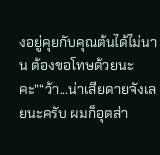งอยู่คุยกับคุณต้นได้ไม่นาน ต้องขอโทษด้วยนะคะ”“ว้า...น่าเสียดายจังเลยนะครับ ผมก็อุตส่า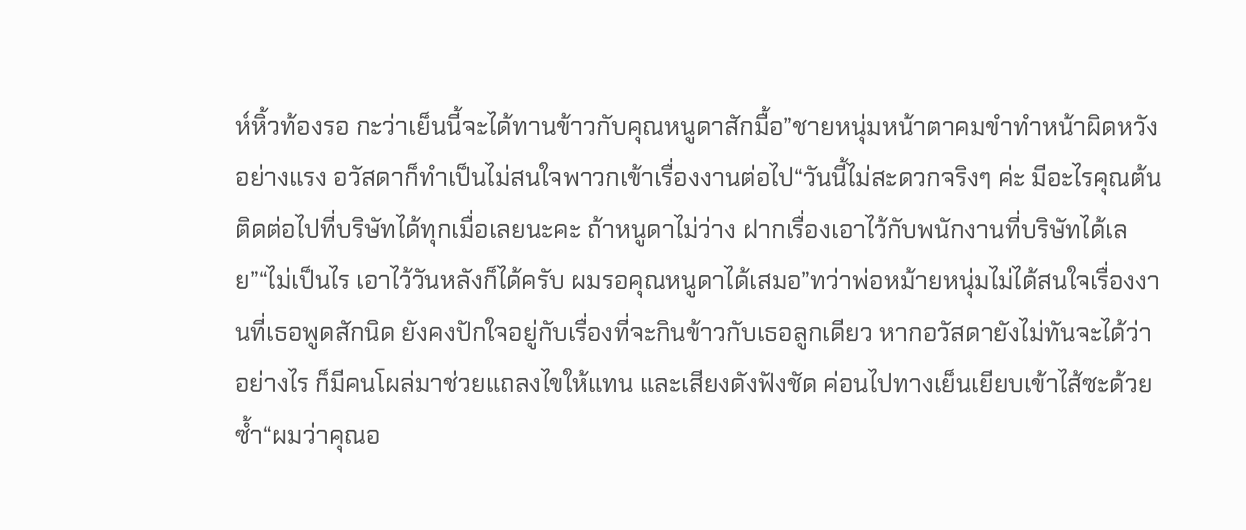ห์หิ้วท้องรอ กะว่าเย็นนี้จะได้ทานข้าวกับคุณหนูดาสักมื้อ”ชายหนุ่มหน้าตาคมขำทำหน้าผิดหวังอย่างแรง อวัสดาก็ทำเป็นไม่สนใจพาวกเข้าเรื่องงานต่อไป“วันนี้ไม่สะดวกจริงๆ ค่ะ มีอะไรคุณต้นติดต่อไปที่บริษัทได้ทุกเมื่อเลยนะคะ ถ้าหนูดาไม่ว่าง ฝากเรื่องเอาไว้กับพนักงานที่บริษัทได้เลย”“ไม่เป็นไร เอาไว้วันหลังก็ได้ครับ ผมรอคุณหนูดาได้เสมอ”ทว่าพ่อหม้ายหนุ่มไม่ได้สนใจเรื่องงานที่เธอพูดสักนิด ยังคงปักใจอยู่กับเรื่องที่จะกินข้าวกับเธอลูกเดียว หากอวัสดายังไม่ทันจะได้ว่าอย่างไร ก็มีคนโผล่มาช่วยแถลงไขให้แทน และเสียงดังฟังชัด ค่อนไปทางเย็นเยียบเข้าไส้ซะด้วยซ้ำ“ผมว่าคุณอ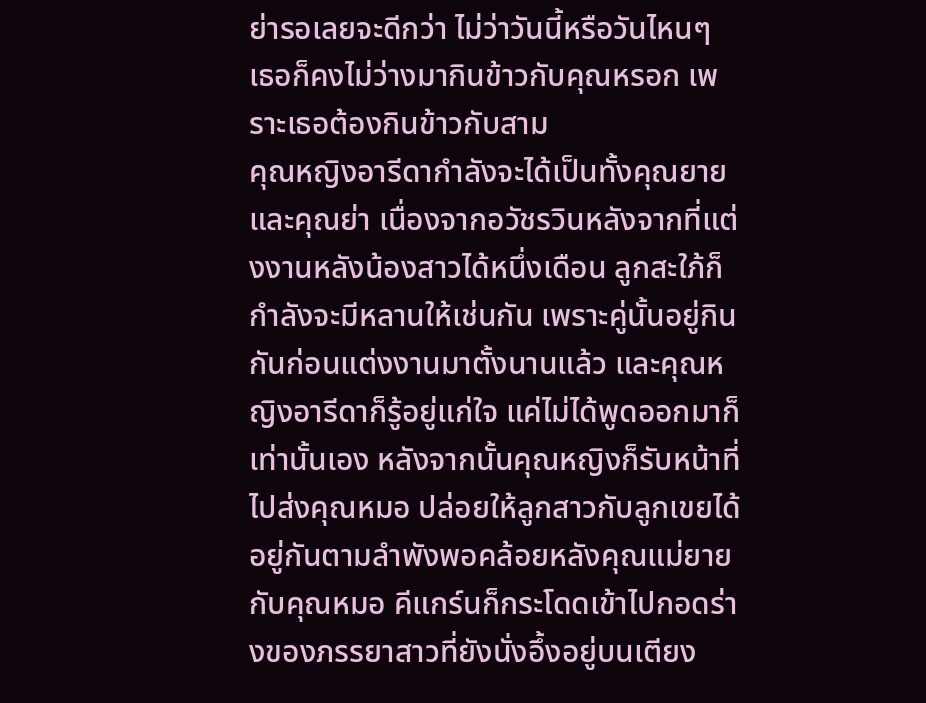ย่ารอเลยจะดีกว่า ไม่ว่าวันนี้หรือวันไหนๆ เธอก็คงไม่ว่างมากินข้าวกับคุณหรอก เพราะเธอต้องกินข้าวกับสาม
คุณหญิงอารีดากำลังจะได้เป็นทั้งคุณยายและคุณย่า เนื่องจากอวัชรวินหลังจากที่แต่งงานหลังน้องสาวได้หนึ่งเดือน ลูกสะใภ้ก็กำลังจะมีหลานให้เช่นกัน เพราะคู่นั้นอยู่กินกันก่อนแต่งงานมาตั้งนานแล้ว และคุณหญิงอารีดาก็รู้อยู่แก่ใจ แค่ไม่ได้พูดออกมาก็เท่านั้นเอง หลังจากนั้นคุณหญิงก็รับหน้าที่ไปส่งคุณหมอ ปล่อยให้ลูกสาวกับลูกเขยได้อยู่กันตามลำพังพอคล้อยหลังคุณแม่ยายกับคุณหมอ คีแกร์นก็กระโดดเข้าไปกอดร่างของภรรยาสาวที่ยังนั่งอึ้งอยู่บนเตียง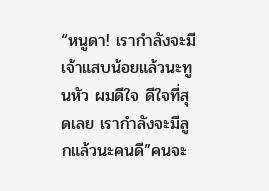“หนูดา! เรากำลังจะมีเจ้าแสบน้อยแล้วนะทูนหัว ผมดีใจ ดีใจที่สุดเลย เรากำลังจะมีลูกแล้วนะคนดี”คนจะ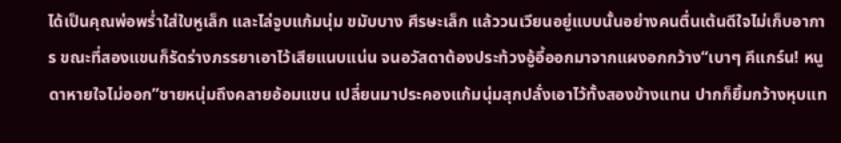ได้เป็นคุณพ่อพร่ำใส่ใบหูเล็ก และไล่จูบแก้มนุ่ม ขมับบาง ศีรษะเล็ก แล้ววนเวียนอยู่แบบนั้นอย่างคนตื่นเต้นดีใจไม่เก็บอาการ ขณะที่สองแขนก็รัดร่างภรรยาเอาไว้เสียแนบแน่น จนอวัสดาต้องประท้วงอู้อี้ออกมาจากแผงอกกว้าง“เบาๆ คีแกร์น! หนูดาหายใจไม่ออก”ชายหนุ่มถึงคลายอ้อมแขน เปลี่ยนมาประคองแก้มนุ่มสุกปลั่งเอาไว้ทั้งสองข้างแทน ปากก็ยิ้มกว้างหุบแท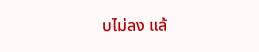บไม่ลง แล้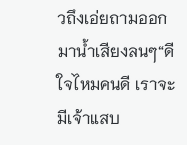วถึงเอ่ยถามออกมาน้ำเสียงลนๆ“ดีใจไหมคนดี เราจะมีเจ้าแสบ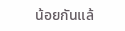น้อยกันแล้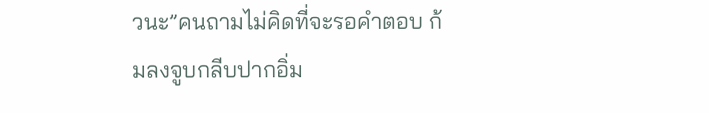วนะ”คนถามไม่คิดที่จะรอคำตอบ ก้มลงจูบกลีบปากอิ่ม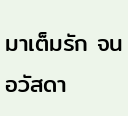มาเต็มรัก จนอวัสดา